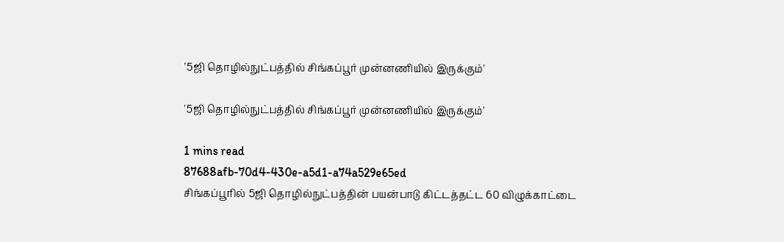'5ஜி தொழில்நுட்பத்தில் சிங்கப்பூர் முன்னணியில் இருக்கும்'

'5ஜி தொழில்நுட்பத்தில் சிங்கப்பூர் முன்னணியில் இருக்கும்'

1 mins read
87688afb-70d4-430e-a5d1-a74a529e65ed
சிங்கப்பூரில் 5ஜி தொழில்நுட்பத்தின் பயன்பாடு கிட்டத்தட்ட 60 விழுக்காட்டை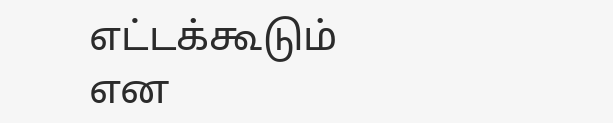எட்டக்கூடும் என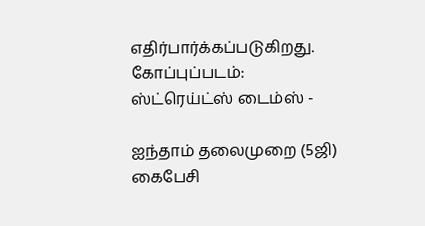எதிர்பார்க்கப்படுகிறது. கோப்புப்படம்: ஸ்ட்ரெய்ட்ஸ் டைம்ஸ் -

ஐந்தாம் தலைமுறை (5ஜி) கைபேசி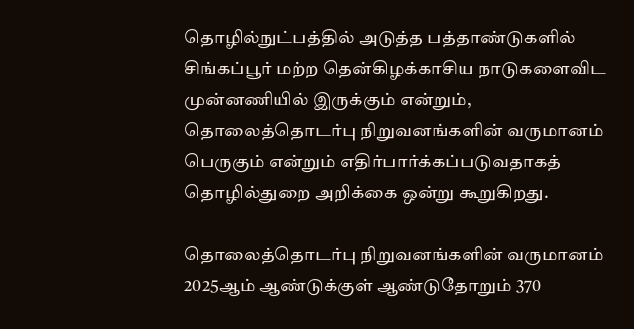தொழில்நுட்பத்தில் அடுத்த பத்தாண்டுகளில் சிங்கப்பூர் மற்ற தென்கிழக்காசிய நாடுகளைவிட முன்னணியில் இருக்கும் என்றும், தொலைத்தொடர்பு நிறுவனங்களின் வருமானம் பெருகும் என்றும் எதிர்பார்க்கப்படுவதாகத் தொழில்துறை அறிக்கை ஒன்று கூறுகிறது.

தொலைத்தொடர்பு நிறுவனங்களின் வருமானம் 2025ஆம் ஆண்டுக்குள் ஆண்டுதோறும் 370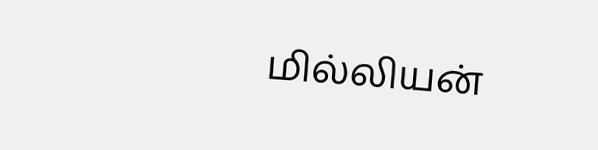மில்லியன்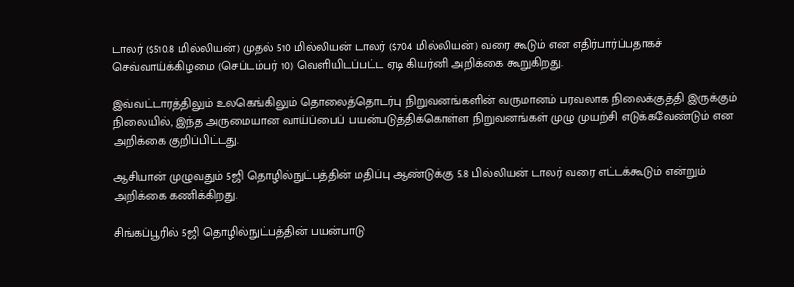டாலர் ($510.8 மில்லியன்) முதல் 510 மில்லியன் டாலர் ($704 மில்லியன்) வரை கூடும் என எதிர்பார்ப்பதாகச் செவ்வாய்க்கிழமை (செப்டம்பர் 10) வெளியிடப்பட்ட ஏடி கியர்னி அறிக்கை கூறுகிறது.

இவ்வட்டாரத்திலும் உலகெங்கிலும் தொலைத்தொடர்பு நிறுவனங்களின் வருமானம் பரவலாக நிலைக்குத்தி இருக்கும் நிலையில், இந்த அருமையான வாய்ப்பைப் பயன்படுத்திக்கொள்ள நிறுவனங்கள் முழு முயற்சி எடுக்கவேண்டும் என அறிக்கை குறிப்பிட்டது.

ஆசியான் முழுவதும் 5ஜி தொழில்நுட்பத்தின் மதிப்பு ஆண்டுக்கு 5.8 பில்லியன் டாலர் வரை எட்டக்கூடும் என்றும் அறிக்கை கணிக்கிறது.

சிங்கப்பூரில் 5ஜி தொழில்நுட்பத்தின் பயன்பாடு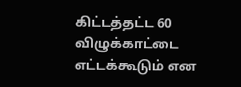கிட்டத்தட்ட 60 விழுக்காட்டை எட்டக்கூடும் என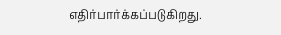எதிர்பார்க்கப்படுகிறது.